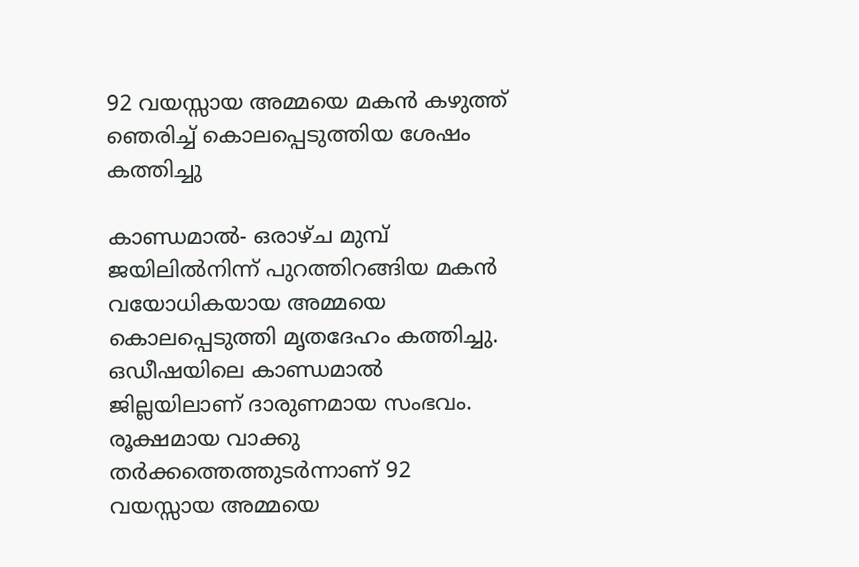92 വയസ്സായ അമ്മയെ മകന്‍ കഴുത്ത് ഞെരിച്ച് കൊലപ്പെടുത്തിയ ശേഷം കത്തിച്ചു

കാണ്ഡമാല്‍- ഒരാഴ്ച മുമ്പ് ജയിലില്‍നിന്ന് പുറത്തിറങ്ങിയ മകന്‍ വയോധികയായ അമ്മയെ കൊലപ്പെടുത്തി മൃതദേഹം കത്തിച്ചു. ഒഡീഷയിലെ കാണ്ഡമാല്‍ ജില്ലയിലാണ് ദാരുണമായ സംഭവം.  രൂക്ഷമായ വാക്കു തര്‍ക്കത്തെത്തുടര്‍ന്നാണ് 92 വയസ്സായ അമ്മയെ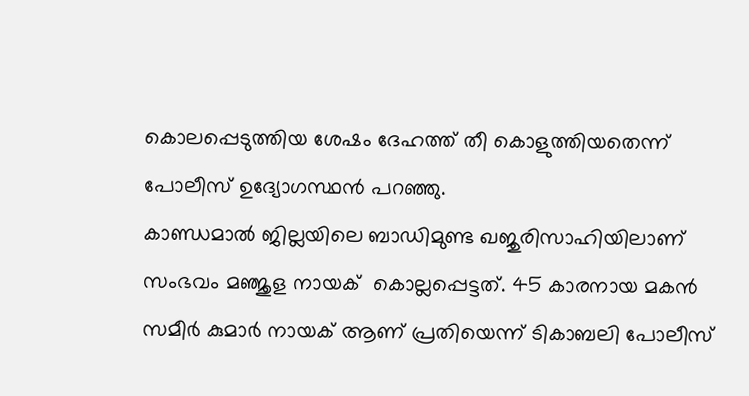കൊലപ്പെടുത്തിയ ശേഷം ദേഹത്ത് തീ കൊളുത്തിയതെന്ന്  പോലീസ് ഉദ്യോഗസ്ഥന്‍ പറഞ്ഞു.
കാണ്ഡമാല്‍ ജില്ലയിലെ ബാഡിമുണ്ട ഖജുരിസാഹിയിലാണ് സംഭവം മഞ്ജുള നായക്  കൊല്ലപ്പെട്ടത്. 45 കാരനായ മകന്‍ സമീര്‍ കുമാര്‍ നായക് ആണ് പ്രതിയെന്ന് ടികാബലി പോലീസ്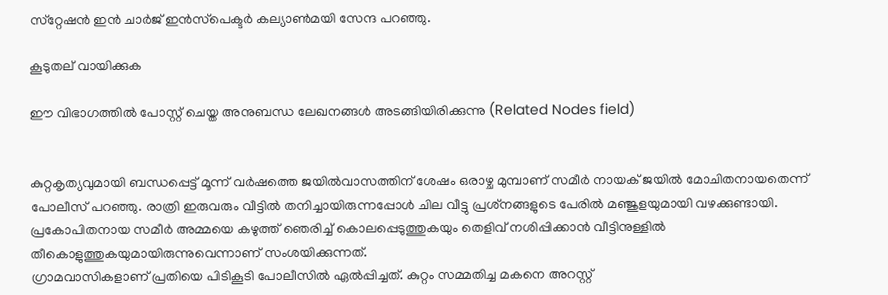സ്‌റ്റേഷന്‍ ഇന്‍ ചാര്‍ജ് ഇന്‍സ്‌പെക്ടര്‍ കല്യാണ്‍മയി സേന്ദ പറഞ്ഞു.

കൂടുതല് വായിക്കുക

ഈ വിഭാഗത്തിൽ പോസ്റ്റ് ചെയ്ത അനുബന്ധ ലേഖനങ്ങൾ അടങ്ങിയിരിക്കുന്നു (Related Nodes field)


കുറ്റകൃത്യവുമായി ബന്ധപ്പെട്ട് മൂന്ന് വര്‍ഷത്തെ ജയില്‍വാസത്തിന് ശേഷം ഒരാഴ്ച മുമ്പാണ് സമീര്‍ നായക് ജയില്‍ മോചിതനായതെന്ന് പോലീസ് പറഞ്ഞു. രാത്രി ഇരുവരും വീട്ടില്‍ തനിച്ചായിരുന്നപ്പോള്‍ ചില വീട്ടു പ്രശ്‌നങ്ങളുടെ പേരില്‍ മഞ്ജുളയുമായി വഴക്കുണ്ടായി.  പ്രകോപിതനായ സമീര്‍ അമ്മയെ കഴുത്ത് ഞെരിച്ച് കൊലപ്പെടുത്തുകയും തെളിവ് നശിപ്പിക്കാന്‍ വീട്ടിനുള്ളില്‍ തീകൊളുത്തുകയുമായിരുന്നുവെന്നാണ് സംശയിക്കുന്നത്.
ഗ്രാമവാസികളാണ് പ്രതിയെ പിടികൂടി പോലീസില്‍ ഏല്‍പ്പിച്ചത്. കുറ്റം സമ്മതിച്ച മകനെ അറസ്റ്റ്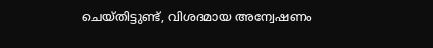ചെയ്തിട്ടുണ്ട്, വിശദമായ അന്വേഷണം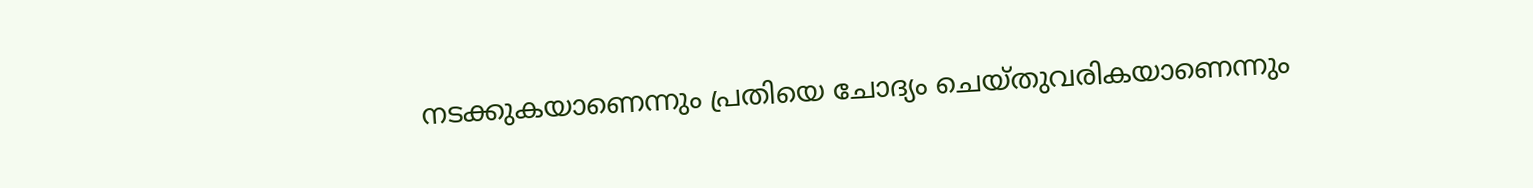നടക്കുകയാണെന്നും പ്രതിയെ ചോദ്യം ചെയ്തുവരികയാണെന്നും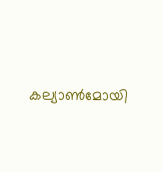കല്യാണ്‍മോയി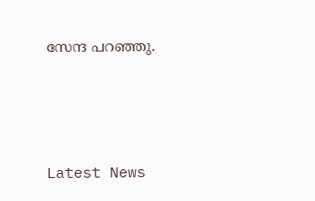സേന്ദ പറഞ്ഞു.





Latest News